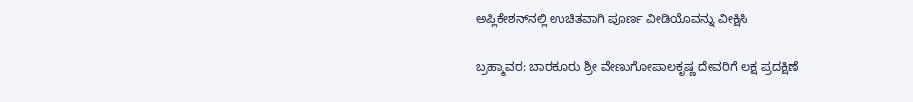ಅಪ್ಲಿಕೇಶನ್‌ನಲ್ಲಿ ಉಚಿತವಾಗಿ ಪೂರ್ಣ ವೀಡಿಯೊವನ್ನು ವೀಕ್ಷಿಸಿ

ಬ್ರಹ್ಮಾವರ: ಬಾರಕೂರು ಶ್ರೀ ವೇಣುಗೋಪಾಲಕೃಷ್ಣ ದೇವರಿಗೆ ಲಕ್ಷ ಪ್ರದಕ್ಷಿಣೆ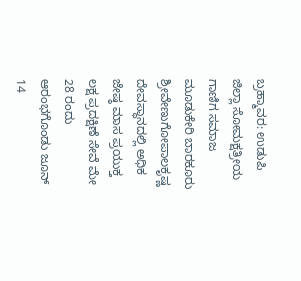ಬ್ರಹ್ಮಾವರ: ಉಡುಪಿ ಜಿಲ್ಲಾ ಸೋಮಕ್ಷತ್ರೀಯ ಗಾಣಿಗ ಸಮಾಜ ಮೂಡುಕೇರಿ ಬಾರಕೂರು ಶ್ರೀವೇಣುಗೋಪಾಲಕೃಷ್ಣ ದೇವಸ್ಥಾನದಲ್ಲಿ ಅಧಿಕ ಜೇಷ್ಠ ಮಾಸ ಪ್ರಯುಕ್ತ ಲಕ್ಷ ಪ್ರದಕ್ಷಿಣೆ ಸೇವೆ ಮೇ 28 ರಂದು ಆರಂಭಗೊಂಡು ಜೂನ್ 14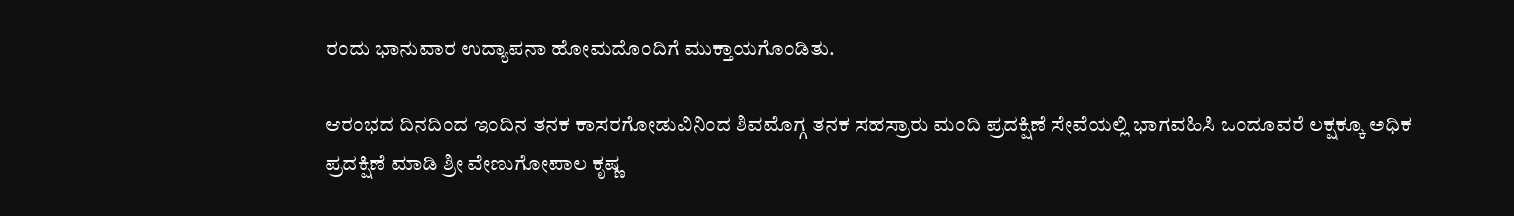ರಂದು ಭಾನುವಾರ ಉದ್ಯಾಪನಾ ಹೋಮದೊಂದಿಗೆ ಮುಕ್ತಾಯಗೊಂಡಿತು.

ಆರಂಭದ ದಿನದಿಂದ ಇಂದಿನ ತನಕ ಕಾಸರಗೋಡುವಿನಿಂದ ಶಿವಮೊಗ್ಗ ತನಕ ಸಹಸ್ರಾರು ಮಂದಿ ಪ್ರದಕ್ಷಿಣೆ ಸೇವೆಯಲ್ಲಿ ಭಾಗವಹಿಸಿ ಒಂದೂವರೆ ಲಕ್ಷಕ್ಕೂ ಅಧಿಕ ಪ್ರದಕ್ಷಿಣೆ ಮಾಡಿ ಶ್ರೀ ವೇಣುಗೋಪಾಲ ಕೃಷ್ಣ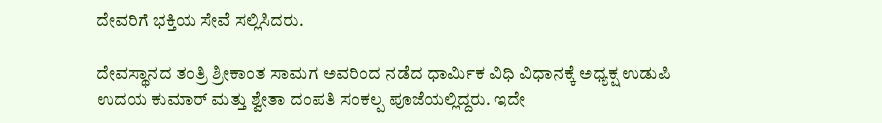ದೇವರಿಗೆ ಭಕ್ತಿಯ ಸೇವೆ ಸಲ್ಲಿಸಿದರು.

ದೇವಸ್ಥಾನದ ತಂತ್ರಿ ಶ್ರೀಕಾಂತ ಸಾಮಗ ಅವರಿಂದ ನಡೆದ ಧಾರ್ಮಿಕ ವಿಧಿ ವಿಧಾನಕ್ಕೆ ಅಧ್ಯಕ್ಷ ಉಡುಪಿ ಉದಯ ಕುಮಾರ್‌ ಮತ್ತು ಶ್ವೇತಾ ದಂಪತಿ ಸಂಕಲ್ಪ ಪೂಜೆಯಲ್ಲಿದ್ದರು. ಇದೇ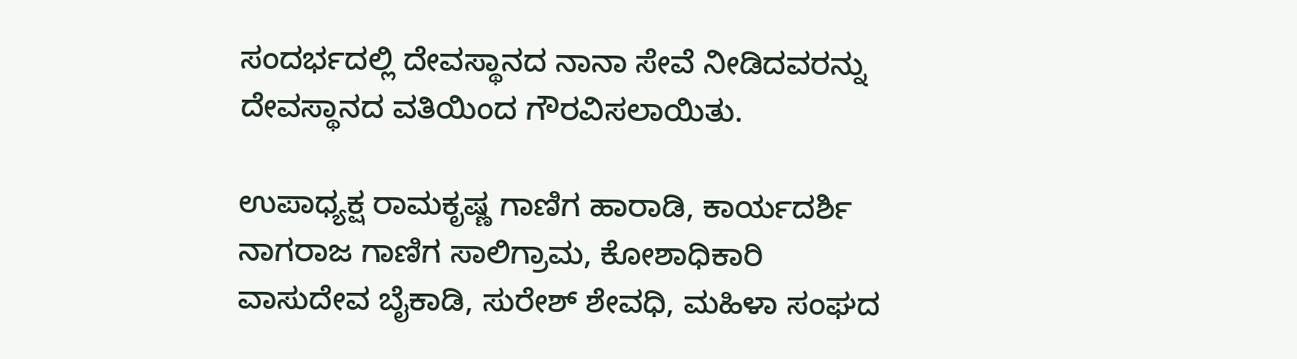ಸಂದರ್ಭದಲ್ಲಿ ದೇವಸ್ಥಾನದ ನಾನಾ ಸೇವೆ ನೀಡಿದವರನ್ನು ದೇವಸ್ಥಾನದ ವತಿಯಿಂದ ಗೌರವಿಸಲಾಯಿತು.

ಉಪಾಧ್ಯಕ್ಷ ರಾಮಕೃಷ್ಣ ಗಾಣಿಗ ಹಾರಾಡಿ, ಕಾರ್ಯದರ್ಶಿ ನಾಗರಾಜ ಗಾಣಿಗ ಸಾಲಿಗ್ರಾಮ, ಕೋಶಾಧಿಕಾರಿ ವಾಸುದೇವ ಬೈಕಾಡಿ, ಸುರೇಶ್ ಶೇವಧಿ, ಮಹಿಳಾ ಸಂಘದ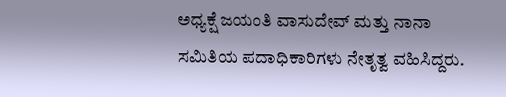ಅಧ್ಯಕ್ಷೆ ಜಯಂತಿ ವಾಸುದೇವ್ ಮತ್ತು ನಾನಾ ಸಮಿತಿಯ ಪದಾಧಿಕಾರಿಗಳು ನೇತೃತ್ವ ವಹಿಸಿದ್ದರು.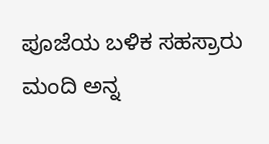ಪೂಜೆಯ ಬಳಿಕ ಸಹಸ್ರಾರು ಮಂದಿ ಅನ್ನ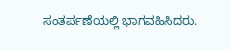ಸಂತರ್ಪಣೆಯಲ್ಲಿ ಭಾಗವಹಿಸಿದರು.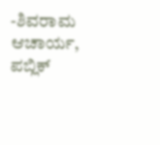-ಶಿವರಾಮ ಆಚಾರ್ಯ, ಪಬ್ಲಿಕ್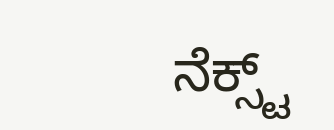ನೆಕ್ಸ್ಟ್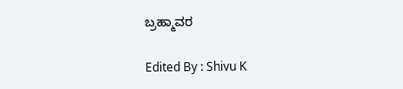ಬ್ರಹ್ಮಾವರ

Edited By : Shivu K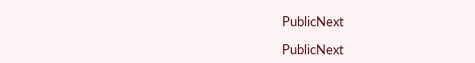PublicNext

PublicNext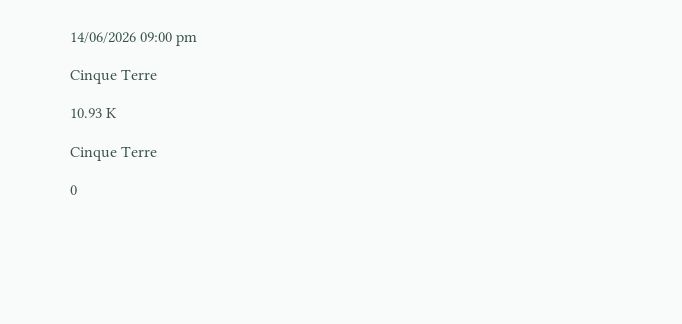14/06/2026 09:00 pm

Cinque Terre

10.93 K

Cinque Terre

0